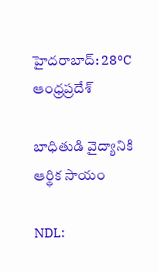హైదరాబాద్: 28°C
ఆంధ్రప్రదేశ్

బాధితుడి వైద్యానికి ఆర్థిక సాయం

NDL: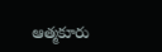ఆత్మకూరు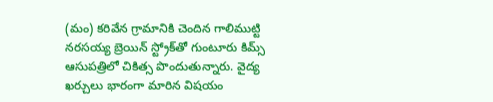(మం) కరివేన గ్రామానికి చెందిన గాలిముట్టి నరసయ్య బ్రెయిన్‌ స్ట్రోక్‌తో గుంటూరు కిమ్స్ ఆసుపత్రిలో చికిత్స పొందుతున్నారు. వైద్య ఖర్చులు భారంగా మారిన విషయం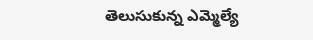తెలుసుకున్న ఎమ్మెల్యే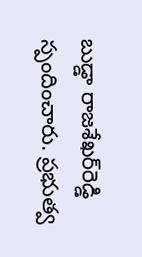బుడ్డా రాజశేఖర్‌రెడ్డి స్పందించారు. ప్రభుత్వ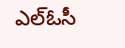ఎల్‌ఓసీ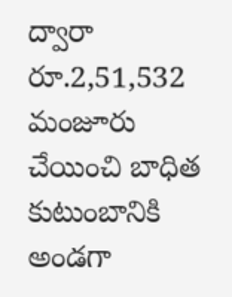ద్వారా రూ.2,51,532 మంజూరు చేయించి బాధిత కుటుంబానికి అండగా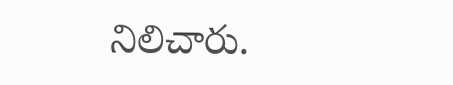నిలిచారు.